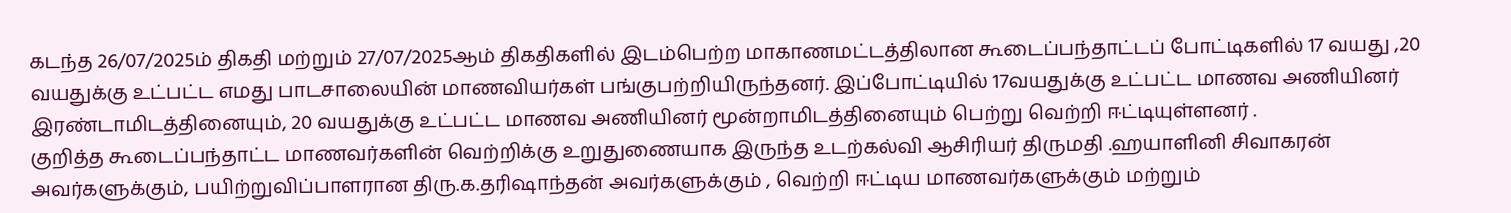கடந்த 26/07/2025ம் திகதி மற்றும் 27/07/2025ஆம் திகதிகளில் இடம்பெற்ற மாகாணமட்டத்திலான கூடைப்பந்தாட்டப் போட்டிகளில் 17 வயது ,20 வயதுக்கு உட்பட்ட எமது பாடசாலையின் மாணவியர்கள் பங்குபற்றியிருந்தனர். இப்போட்டியில் 17வயதுக்கு உட்பட்ட மாணவ அணியினர் இரண்டாமிடத்தினையும், 20 வயதுக்கு உட்பட்ட மாணவ அணியினர் மூன்றாமிடத்தினையும் பெற்று வெற்றி ஈட்டியுள்ளனர் .
குறித்த கூடைப்பந்தாட்ட மாணவர்களின் வெற்றிக்கு உறுதுணையாக இருந்த உடற்கல்வி ஆசிரியர் திருமதி .ஹயாளினி சிவாகரன் அவர்களுக்கும், பயிற்றுவிப்பாளரான திரு.க.தரிஷாந்தன் அவர்களுக்கும் , வெற்றி ஈட்டிய மாணவர்களுக்கும் மற்றும்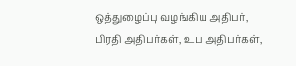ஒத்துழைப்பு வழங்கிய அதிபர், பிரதி அதிபர்கள், உப அதிபர்கள்,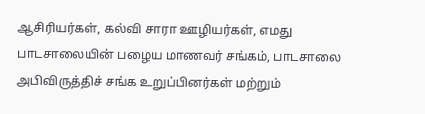ஆசிரியர்கள், கல்வி சாரா ஊழியர்கள், எமது பாடசாலையின் பழைய மாணவர் சங்கம், பாடசாலை அபிவிருத்திச் சங்க உறுப்பினர்கள் மற்றும்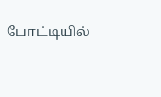போட்டியில்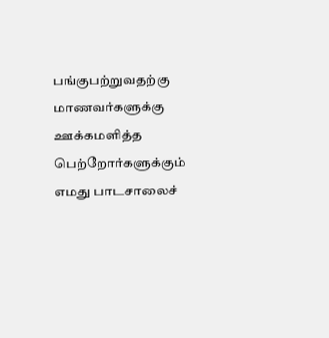பங்குபற்றுவதற்கு மாணவர்களுக்கு ஊக்கமளித்த பெற்றோர்களுக்கும் எமது பாடசாலைச்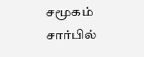சமூகம் சார்பில்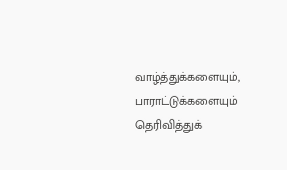வாழ்த்துக்களையும், பாராட்டுக்களையும் தெரிவித்துக்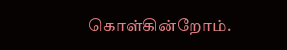கொள்கின்றோம்.